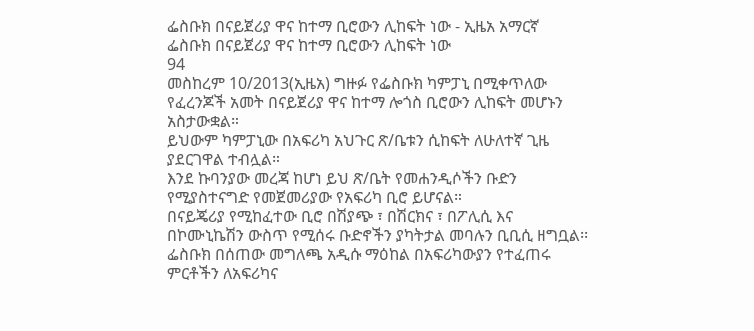ፌስቡክ በናይጀሪያ ዋና ከተማ ቢሮውን ሊከፍት ነው - ኢዜአ አማርኛ
ፌስቡክ በናይጀሪያ ዋና ከተማ ቢሮውን ሊከፍት ነው
94
መስከረም 10/2013(ኢዜአ) ግዙፉ የፌስቡክ ካምፓኒ በሚቀጥለው የፈረንጆች አመት በናይጀሪያ ዋና ከተማ ሎጎስ ቢሮውን ሊከፍት መሆኑን አስታውቋል።
ይህውም ካምፓኒው በአፍሪካ አህጉር ጽ/ቤቱን ሲከፍት ለሁለተኛ ጊዜ ያደርገዋል ተብሏል።
እንደ ኩባንያው መረጃ ከሆነ ይህ ጽ/ቤት የመሐንዲሶችን ቡድን የሚያስተናግድ የመጀመሪያው የአፍሪካ ቢሮ ይሆናል።
በናይጄሪያ የሚከፈተው ቢሮ በሽያጭ ፣ በሽርክና ፣ በፖሊሲ እና በኮሙኒኬሽን ውስጥ የሚሰሩ ቡድኖችን ያካትታል መባሉን ቢቢሲ ዘግቧል፡፡
ፌስቡክ በሰጠው መግለጫ አዲሱ ማዕከል በአፍሪካውያን የተፈጠሩ ምርቶችን ለአፍሪካና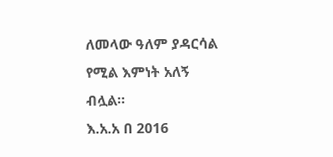ለመላው ዓለም ያዳርሳል የሚል እምነት አለኝ ብሏል።
እ.አ.አ በ 2016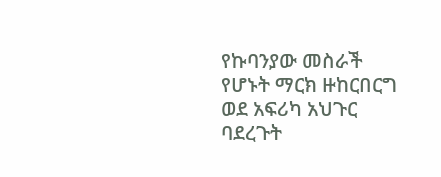የኩባንያው መስራች የሆኑት ማርክ ዙከርበርግ ወደ አፍሪካ አህጉር ባደረጉት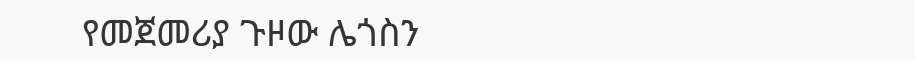የመጀመሪያ ጉዞው ሌጎስን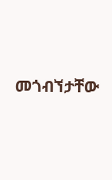መጎብኘታቸው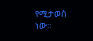የሚታወስ ነው።